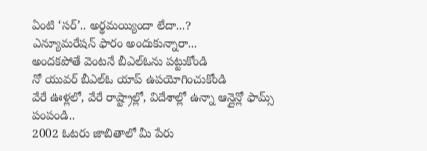ఏంటి ‘సర్’.. అర్థమయ్యిందా లేదా...?
ఎన్యూమరేషన్ ఫారం అందుకున్నారా...
అందకపోతే వెంటనే బీఎల్ఓను పట్టుకోండి
నో యువర్ బీఎల్ఓ యాప్ ఉపయోగించుకోండి
వేరే ఊళ్లలో, వేరే రాష్ట్రాల్లో, విదేశాల్లో ఉన్నా ఆన్లైన్లో ఫామ్స్ పంపండి..
2002 ఓటరు జాబితాలో మీ పేరు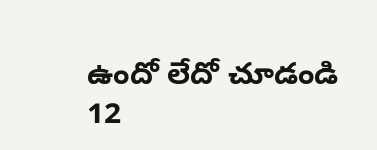ఉందో లేదో చూడండి
12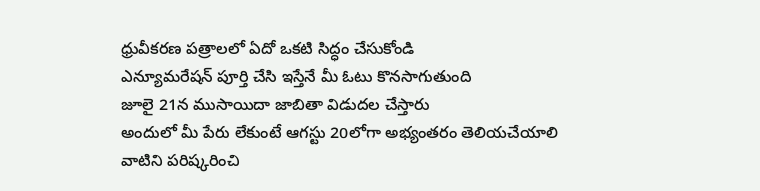ధ్రువీకరణ పత్రాలలో ఏదో ఒకటి సిద్ధం చేసుకోండి
ఎన్యూమరేషన్ పూర్తి చేసి ఇస్తేనే మీ ఓటు కొనసాగుతుంది
జూలై 21న ముసాయిదా జాబితా విడుదల చేస్తారు
అందులో మీ పేరు లేకుంటే ఆగస్టు 20లోగా అభ్యంతరం తెలియచేయాలి
వాటిని పరిష్కరించి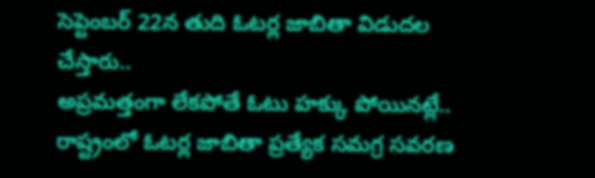సెప్టెంబర్ 22న తుది ఓటర్ల జాబితా విడుదల చేస్తారు..
అప్రమత్తంగా లేకపోతే ఓటు హక్కు పోయినట్లే..
రాష్ట్రంలో ఓటర్ల జాబితా ప్రత్యేక సమగ్ర సవరణ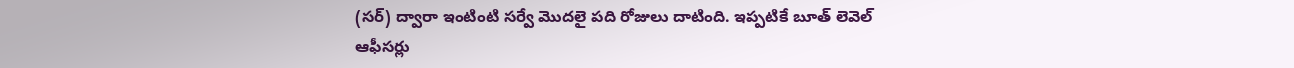(సర్) ద్వారా ఇంటింటి సర్వే మొదలై పది రోజులు దాటింది. ఇప్పటికే బూత్ లెవెల్ ఆఫీసర్లు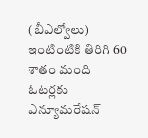(బీఎల్వోలు) ఇంటింటికి తిరిగి 60 శాతం మంది ఓటర్లకు ఎన్యూమరేషన్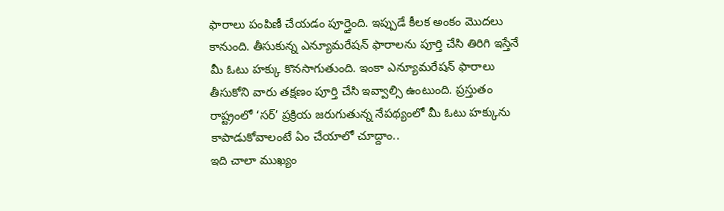ఫారాలు పంపిణీ చేయడం పూర్తైంది. ఇప్పుడే కీలక అంకం మొదలు కానుంది. తీసుకున్న ఎన్యూమరేషన్ ఫారాలను పూర్తి చేసి తిరిగి ఇస్తేనే మీ ఓటు హక్కు కొనసాగుతుంది. ఇంకా ఎన్యూమరేషన్ ఫారాలు తీసుకోని వారు తక్షణం పూర్తి చేసి ఇవ్వాల్సి ఉంటుంది. ప్రస్తుతం రాష్ట్రంలో ‘సర్’ ప్రక్రియ జరుగుతున్న నేపథ్యంలో మీ ఓటు హక్కును కాపాడుకోవాలంటే ఏం చేయాలో చూద్దాం..
ఇది చాలా ముఖ్యం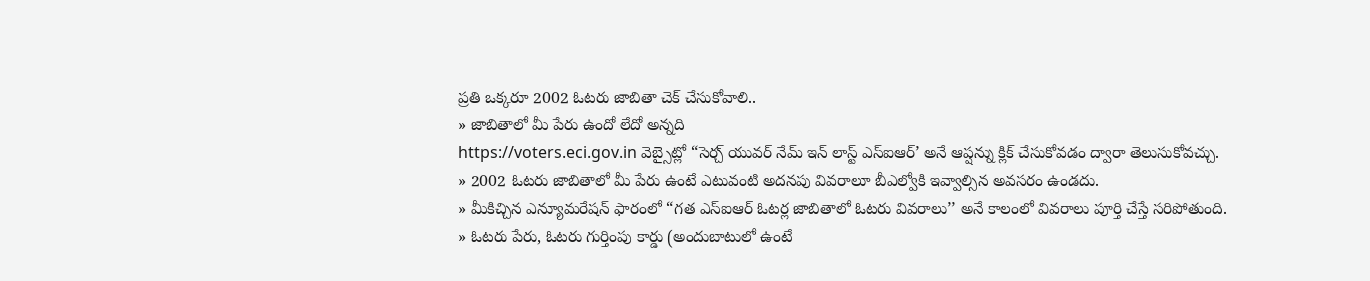ప్రతి ఒక్కరూ 2002 ఓటరు జాబితా చెక్ చేసుకోవాలి..
» జాబితాలో మీ పేరు ఉందో లేదో అన్నది
https://voters.eci.gov.in వెబ్సైట్లో “సెర్చ్ యువర్ నేమ్ ఇన్ లాస్ట్ ఎస్ఐఆర్’ అనే ఆప్షన్ను క్లిక్ చేసుకోవడం ద్వారా తెలుసుకోవచ్చు.
» 2002 ఓటరు జాబితాలో మీ పేరు ఉంటే ఎటువంటి అదనపు వివరాలూ బీఎల్వోకి ఇవ్వాల్సిన అవసరం ఉండదు.
» మీకిచ్చిన ఎన్యూమరేషన్ ఫారంలో “గత ఎస్ఐఆర్ ఓటర్ల జాబితాలో ఓటరు వివరాలు’’ అనే కాలంలో వివరాలు పూర్తి చేస్తే సరిపోతుంది.
» ఓటరు పేరు, ఓటరు గుర్తింపు కార్డు (అందుబాటులో ఉంటే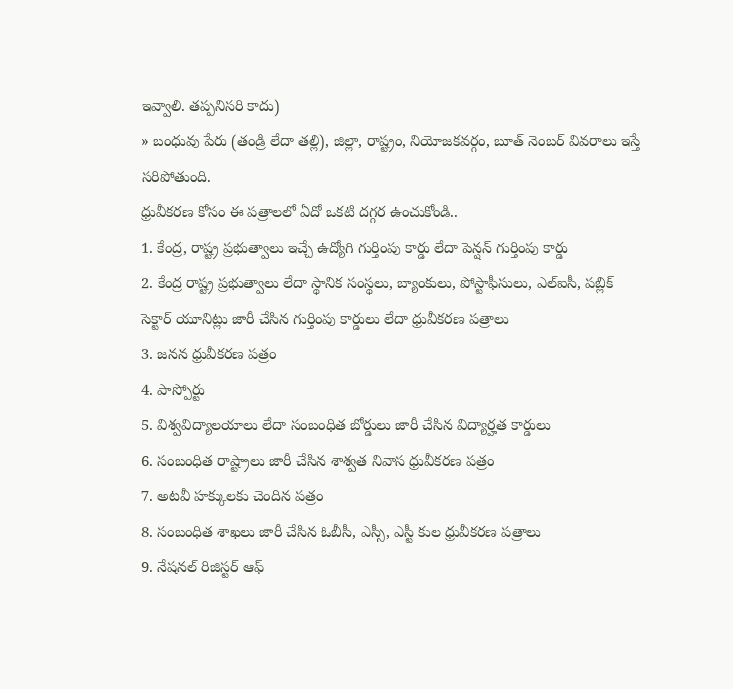ఇవ్వాలి. తప్పనిసరి కాదు)
» బంధువు పేరు (తండ్రి లేదా తల్లి), జిల్లా, రాష్ట్రం, నియోజకవర్గం, బూత్ నెంబర్ వివరాలు ఇస్తే సరిపోతుంది.
ధ్రువీకరణ కోసం ఈ పత్రాలలో ఏదో ఒకటి దగ్గర ఉంచుకోండి..
1. కేంద్ర, రాష్ట్ర ప్రభుత్వాలు ఇచ్చే ఉద్యోగి గుర్తింపు కార్డు లేదా పెన్షన్ గుర్తింపు కార్డు
2. కేంద్ర రాష్ట్ర ప్రభుత్వాలు లేదా స్థానిక సంస్థలు, బ్యాంకులు, పోస్టాఫీసులు, ఎల్ఐసీ, పబ్లిక్ సెక్టార్ యూనిట్లు జారీ చేసిన గుర్తింపు కార్డులు లేదా ధ్రువీకరణ పత్రాలు
3. జనన ధ్రువీకరణ పత్రం
4. పాస్పోర్టు
5. విశ్వవిద్యాలయాలు లేదా సంబంధిత బోర్డులు జారీ చేసిన విద్యార్హత కార్డులు
6. సంబంధిత రాష్ట్రాలు జారీ చేసిన శాశ్వత నివాస ధ్రువీకరణ పత్రం
7. అటవీ హక్కులకు చెందిన పత్రం
8. సంబంధిత శాఖలు జారీ చేసిన ఓబీసీ, ఎస్సీ, ఎస్టీ కుల ధ్రువీకరణ పత్రాలు
9. నేషనల్ రిజిస్టర్ ఆఫ్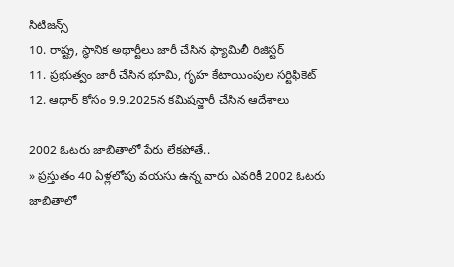సిటిజన్స్
10. రాష్ట్ర, స్థానిక అథార్టీలు జారీ చేసిన ఫ్యామిలీ రిజిస్టర్
11. ప్రభుత్వం జారీ చేసిన భూమి, గృహ కేటాయింపుల సర్టిఫికెట్
12. ఆధార్ కోసం 9.9.2025న కమిషన్జారీ చేసిన ఆదేశాలు

2002 ఓటరు జాబితాలో పేరు లేకపోతే..
» ప్రస్తుతం 40 ఏళ్లలోపు వయసు ఉన్న వారు ఎవరికీ 2002 ఓటరు జాబితాలో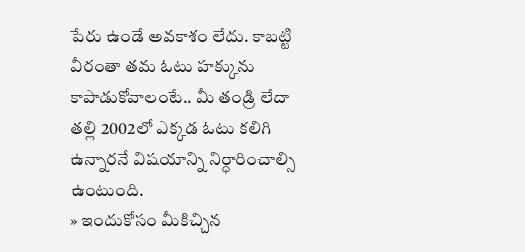పేరు ఉండే అవకాశం లేదు. కాబట్టి వీరంతా తమ ఓటు హక్కును కాపాడుకోవాలంటే.. మీ తండ్రి లేదా తల్లి 2002లో ఎక్కడ ఓటు కలిగి ఉన్నారనే విషయాన్ని నిర్ధారించాల్సి ఉంటుంది.
» ఇందుకోసం మీకిచ్చిన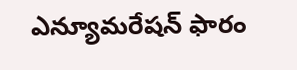ఎన్యూమరేషన్ ఫారం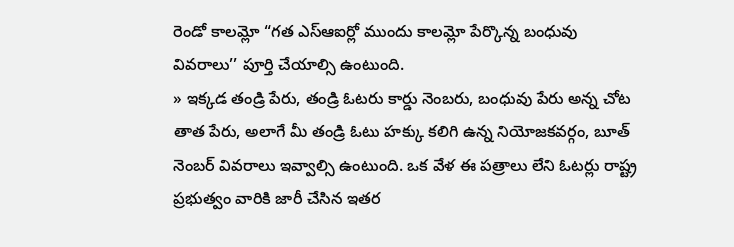రెండో కాలమ్లో “గత ఎస్ఆఐర్లో ముందు కాలమ్లో పేర్కొన్న బంధువు వివరాలు’’ పూర్తి చేయాల్సి ఉంటుంది.
» ఇక్కడ తండ్రి పేరు, తండ్రి ఓటరు కార్డు నెంబరు, బంధువు పేరు అన్న చోట తాత పేరు, అలాగే మీ తండ్రి ఓటు హక్కు కలిగి ఉన్న నియోజకవర్గం, బూత్ నెంబర్ వివరాలు ఇవ్వాల్సి ఉంటుంది. ఒక వేళ ఈ పత్రాలు లేని ఓటర్లు రాష్ట్ర ప్రభుత్వం వారికి జారీ చేసిన ఇతర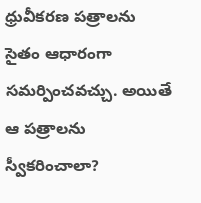ధ్రువీకరణ పత్రాలను సైతం ఆధారంగా సమర్పించవచ్చు. అయితే ఆ పత్రాలను స్వీకరించాలా?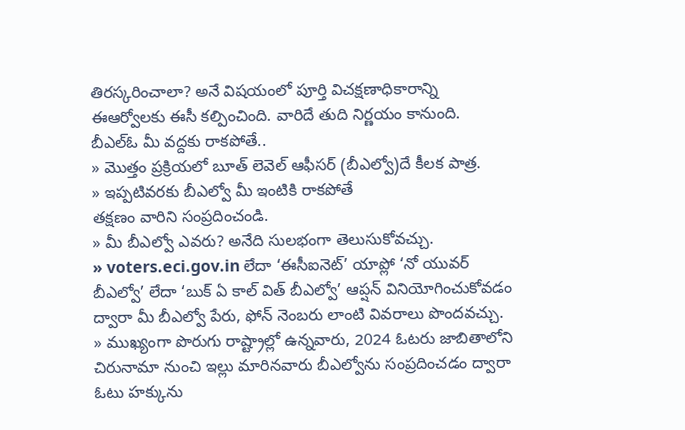తిరస్కరించాలా? అనే విషయంలో పూర్తి విచక్షణాధికారాన్ని ఈఆర్వోలకు ఈసీ కల్పించింది. వారిదే తుది నిర్ణయం కానుంది.
బీఎల్ఓ మీ వద్దకు రాకపోతే..
» మొత్తం ప్రక్రియలో బూత్ లెవెల్ ఆఫీసర్ (బీఎల్వో)దే కీలక పాత్ర.
» ఇప్పటివరకు బీఎల్వో మీ ఇంటికి రాకపోతే
తక్షణం వారిని సంప్రదించండి.
» మీ బీఎల్వో ఎవరు? అనేది సులభంగా తెలుసుకోవచ్చు.
» voters.eci.gov.in లేదా ‘ఈసీఐనెట్’ యాప్లో ‘నో యువర్ బీఎల్వో’ లేదా ‘బుక్ ఏ కాల్ విత్ బీఎల్వో’ ఆప్షన్ వినియోగించుకోవడం ద్వారా మీ బీఎల్వో పేరు, ఫోన్ నెంబరు లాంటి వివరాలు పొందవచ్చు.
» ముఖ్యంగా పొరుగు రాష్ట్రాల్లో ఉన్నవారు, 2024 ఓటరు జాబితాలోని చిరునామా నుంచి ఇల్లు మారినవారు బీఎల్వోను సంప్రదించడం ద్వారా ఓటు హక్కును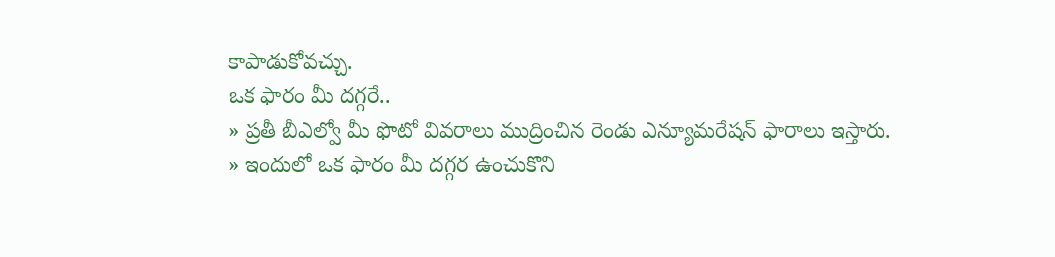కాపాడుకోవచ్చు.
ఒక ఫారం మీ దగ్గరే..
» ప్రతీ బీఎల్వో మీ ఫొటో వివరాలు ముద్రించిన రెండు ఎన్యూమరేషన్ ఫారాలు ఇస్తారు.
» ఇందులో ఒక ఫారం మీ దగ్గర ఉంచుకొని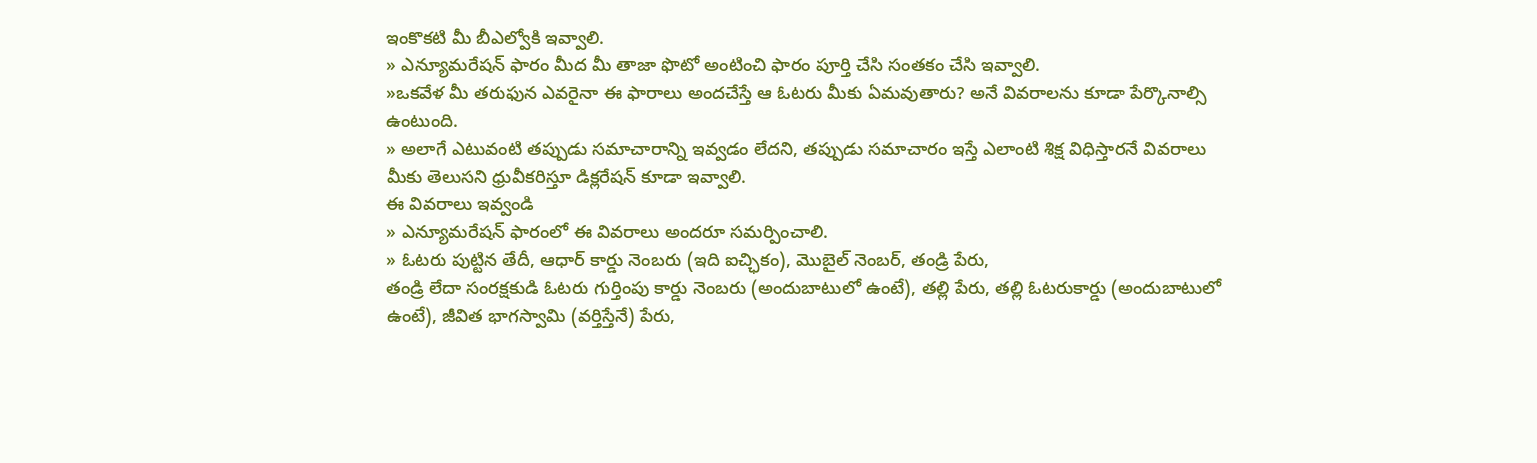ఇంకొకటి మీ బీఎల్వోకి ఇవ్వాలి.
» ఎన్యూమరేషన్ ఫారం మీద మీ తాజా ఫొటో అంటించి ఫారం పూర్తి చేసి సంతకం చేసి ఇవ్వాలి.
»ఒకవేళ మీ తరుఫున ఎవరైనా ఈ ఫారాలు అందచేస్తే ఆ ఓటరు మీకు ఏమవుతారు? అనే వివరాలను కూడా పేర్కొనాల్సి ఉంటుంది.
» అలాగే ఎటువంటి తప్పుడు సమాచారాన్ని ఇవ్వడం లేదని, తప్పుడు సమాచారం ఇస్తే ఎలాంటి శిక్ష విధిస్తారనే వివరాలు మీకు తెలుసని ధ్రువీకరిస్తూ డిక్లరేషన్ కూడా ఇవ్వాలి.
ఈ వివరాలు ఇవ్వండి
» ఎన్యూమరేషన్ ఫారంలో ఈ వివరాలు అందరూ సమర్పించాలి.
» ఓటరు పుట్టిన తేదీ, ఆధార్ కార్డు నెంబరు (ఇది ఐచ్ఛికం), మొబైల్ నెంబర్, తండ్రి పేరు,
తండ్రి లేదా సంరక్షకుడి ఓటరు గుర్తింపు కార్డు నెంబరు (అందుబాటులో ఉంటే), తల్లి పేరు, తల్లి ఓటరుకార్డు (అందుబాటులో ఉంటే), జీవిత భాగస్వామి (వర్తిస్తేనే) పేరు,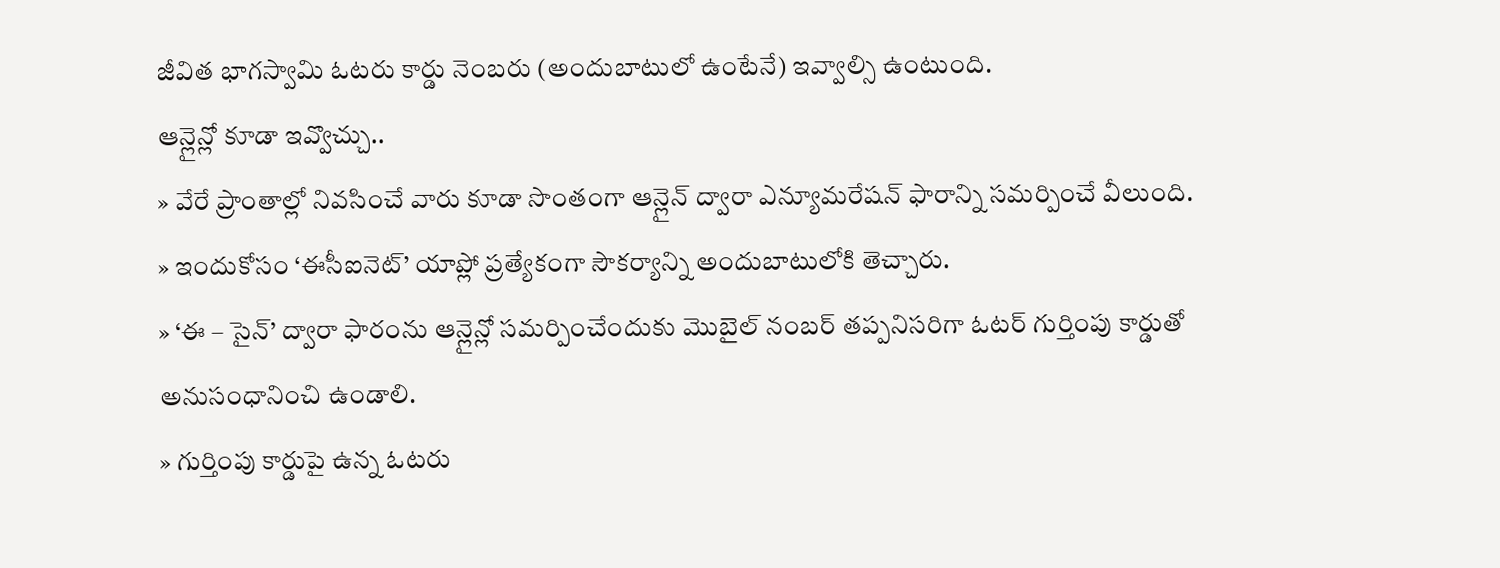జీవిత భాగస్వామి ఓటరు కార్డు నెంబరు (అందుబాటులో ఉంటేనే) ఇవ్వాల్సి ఉంటుంది.
ఆన్లైన్లో కూడా ఇవ్వొచ్చు..
» వేరే ప్రాంతాల్లో నివసించే వారు కూడా సొంతంగా ఆన్లైన్ ద్వారా ఎన్యూమరేషన్ ఫారాన్ని సమర్పించే వీలుంది.
» ఇందుకోసం ‘ఈసీఐనెట్’ యాప్లో ప్రత్యేకంగా సౌకర్యాన్ని అందుబాటులోకి తెచ్చారు.
» ‘ఈ – సైన్’ ద్వారా ఫారంను ఆన్లైన్లో సమర్పించేందుకు మొబైల్ నంబర్ తప్పనిసరిగా ఓటర్ గుర్తింపు కార్డుతో అనుసంధానించి ఉండాలి.
» గుర్తింపు కార్డుపై ఉన్న ఓటరు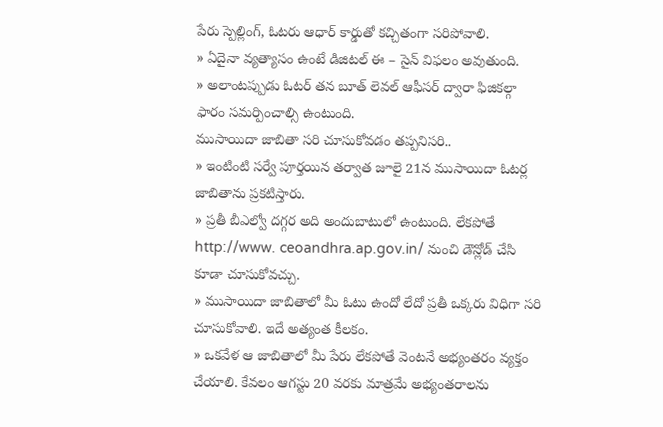పేరు స్పెల్లింగ్, ఓటరు ఆధార్ కార్డుతో కచ్చితంగా సరిపోవాలి.
» ఏదైనా వ్యత్యాసం ఉంటే డిజిటల్ ఈ – సైన్ విఫలం అవుతుంది.
» అలాంటప్పుడు ఓటర్ తన బూత్ లెవల్ ఆఫీసర్ ద్వారా ఫిజికల్గా ఫారం సమర్పించాల్సి ఉంటుంది.
ముసాయిదా జాబితా సరి చూసుకోవడం తప్పనిసరి..
» ఇంటింటి సర్వే పూర్తయిన తర్వాత జూలై 21న ముసాయిదా ఓటర్ల జాబితాను ప్రకటిస్తారు.
» ప్రతీ బీఎల్వో దగ్గర అది అందుబాటులో ఉంటుంది. లేకపోతే http://www. ceoandhra.ap.gov.in/ నుంచి డౌన్లోడ్ చేసి కూడా చూసుకోవచ్చు.
» ముసాయిదా జాబితాలో మీ ఓటు ఉందో లేదో ప్రతీ ఒక్కరు విధిగా సరి చూసుకోవాలి. ఇదే అత్యంత కీలకం.
» ఒకవేళ ఆ జాబితాలో మీ పేరు లేకపోతే వెంటనే అభ్యంతరం వ్యక్తం చేయాలి. కేవలం ఆగస్టు 20 వరకు మాత్రమే అభ్యంతరాలను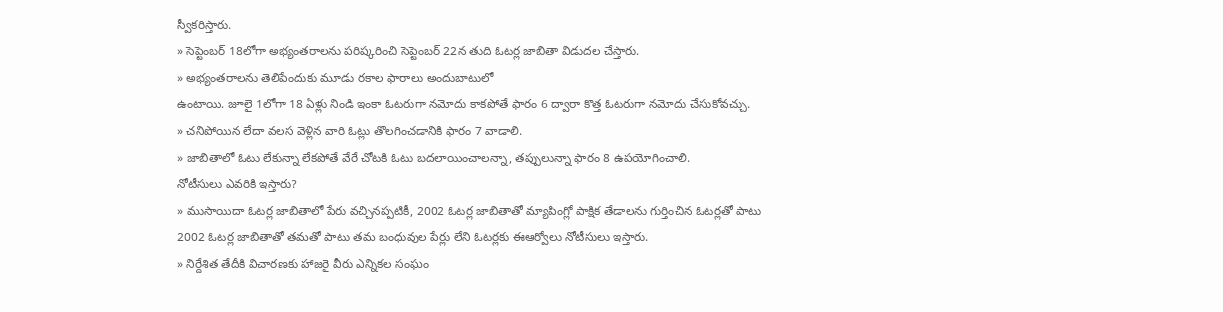స్వీకరిస్తారు.
» సెప్టెంబర్ 18లోగా అభ్యంతరాలను పరిష్కరించి సెప్టెంబర్ 22న తుది ఓటర్ల జాబితా విడుదల చేస్తారు.
» అభ్యంతరాలను తెలిపేందుకు మూడు రకాల ఫారాలు అందుబాటులో
ఉంటాయి. జూలై 1లోగా 18 ఏళ్లు నిండి ఇంకా ఓటరుగా నమోదు కాకపోతే ఫారం 6 ద్వారా కొత్త ఓటరుగా నమోదు చేసుకోవచ్చు.
» చనిపోయిన లేదా వలస వెళ్లిన వారి ఓట్లు తొలగించడానికి ఫారం 7 వాడాలి.
» జాబితాలో ఓటు లేకున్నా లేకపోతే వేరే చోటకి ఓటు బదలాయించాలన్నా, తప్పులున్నా ఫారం 8 ఉపయోగించాలి.
నోటీసులు ఎవరికి ఇస్తారు?
» ముసాయిదా ఓటర్ల జాబితాలో పేరు వచ్చినప్పటికీ, 2002 ఓటర్ల జాబితాతో మ్యాపింగ్లో పాక్షిక తేడాలను గుర్తించిన ఓటర్లతో పాటు 2002 ఓటర్ల జాబితాతో తమతో పాటు తమ బంధువుల పేర్లు లేని ఓటర్లకు ఈఆర్వోలు నోటీసులు ఇస్తారు.
» నిర్దేశిత తేదీకి విచారణకు హాజరై వీరు ఎన్నికల సంఘం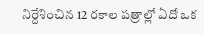నిర్దేశించిన 12 రకాల పత్రాల్లో ఏదో ఒక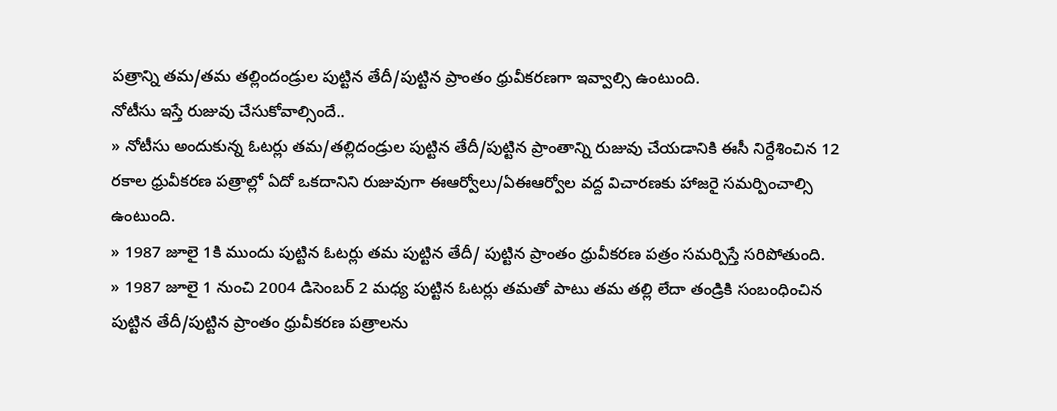పత్రాన్ని తమ/తమ తల్లిందండ్రుల పుట్టిన తేదీ/పుట్టిన ప్రాంతం ధ్రువీకరణగా ఇవ్వాల్సి ఉంటుంది.
నోటీసు ఇస్తే రుజువు చేసుకోవాల్సిందే..
» నోటీసు అందుకున్న ఓటర్లు తమ/తల్లిదండ్రుల పుట్టిన తేదీ/పుట్టిన ప్రాంతాన్ని రుజువు చేయడానికి ఈసీ నిర్దేశించిన 12 రకాల ధ్రువీకరణ పత్రాల్లో ఏదో ఒకదానిని రుజువుగా ఈఆర్వోలు/ఏఈఆర్వోల వద్ద విచారణకు హాజరై సమర్పించాల్సి ఉంటుంది.
» 1987 జూలై 1కి ముందు పుట్టిన ఓటర్లు తమ పుట్టిన తేదీ/ పుట్టిన ప్రాంతం ధ్రువీకరణ పత్రం సమర్పిస్తే సరిపోతుంది.
» 1987 జూలై 1 నుంచి 2004 డిసెంబర్ 2 మధ్య పుట్టిన ఓటర్లు తమతో పాటు తమ తల్లి లేదా తండ్రికి సంబంధించిన పుట్టిన తేదీ/పుట్టిన ప్రాంతం ధ్రువీకరణ పత్రాలను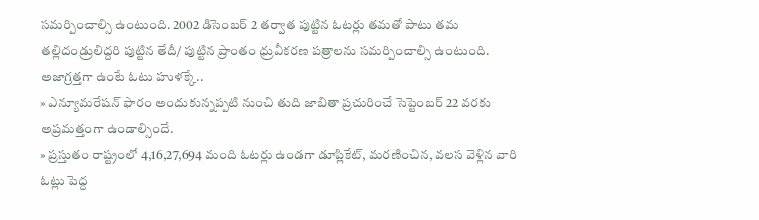సమర్పించాల్సి ఉంటుంది. 2002 డిసెంబర్ 2 తర్వాత పుట్టిన ఓటర్లు తమతో పాటు తమ తల్లిదండ్రులిద్దరి పుట్టిన తేదీ/ పుట్టిన ప్రాంతం ధ్రువీకరణ పత్రాలను సమర్పించాల్సి ఉంటుంది.
అజాగ్రత్తగా ఉంటే ఓటు హుళక్కే..
» ఎన్యూమరేషన్ ఫారం అందుకున్నప్పటి నుంచి తుది జాబితా ప్రచురించే సెప్టెంబర్ 22 వరకు అప్రమత్తంగా ఉండాల్సిందే.
» ప్రస్తుతం రాష్ట్రంలో 4,16,27,694 మంది ఓటర్లు ఉండగా డూప్లికేట్, మరణించిన, వలస వెళ్లిన వారి ఓట్లు పెద్ద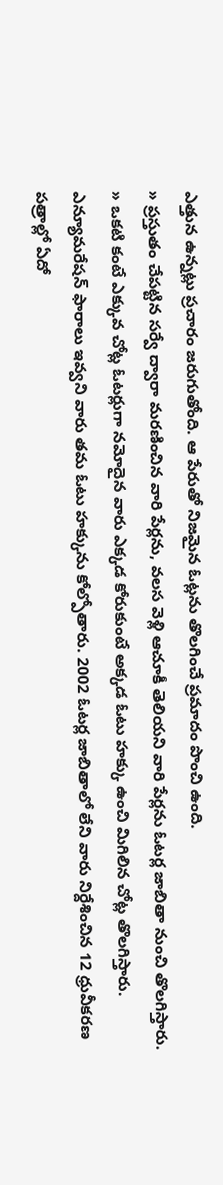ఎత్తున ఉన్నట్లు ప్రచారం జరుగుతోంది. ఆ పేరుతో నిజమైన ఓట్లను తొలగించే ప్రమాదం పొంచి ఉంది.
» ప్రస్తుతం చేపట్టిన సర్వే ద్వారా మరణించిన వారి పేర్లను, వలస వెళ్లి ఆచూకీ తెలియని వారి పేర్లను ఓటర్ల జాబితా నుంచి తొలగిస్తారు.
» ఒకటి కంటే ఎక్కువ చోట్ల ఓటర్లుగా నమోదైన వారు ఎక్కడ కోరుకుంటే అక్కడ ఓటు హక్కు ఉంచి మిగిలిన చోట్ల తొలగిస్తారు. ఎన్యూమరేషన్ ఫారాలు ఇవ్వని వారు తమ ఓటు హక్కును కోల్పోతారు. 2002 ఓటర్ల జాబితాలో లేని వారు నిర్దేశించిన 12 ధ్రువీకరణ పత్రాల్లో ఏదో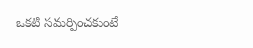ఒకటి సమర్పించకుంటే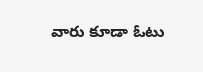వారు కూడా ఓటు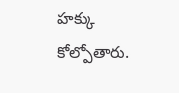హక్కు కోల్పోతారు.